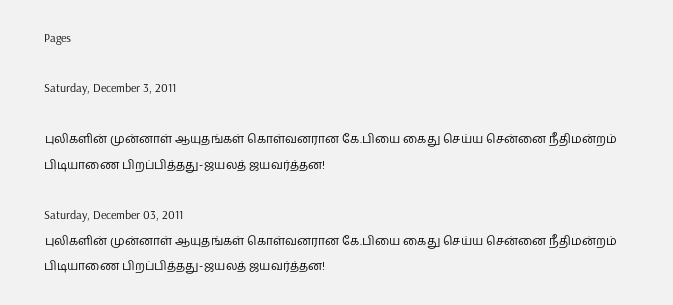Pages

Saturday, December 3, 2011

புலிகளின் முன்னாள் ஆயுதங்கள் கொள்வனரான கே.பியை கைது செய்ய சென்னை நீதிமன்றம் பிடியாணை பிறப்பித்தது-ஜயலத் ஜயவர்த்தன!

Saturday, December 03, 2011
புலிகளின் முன்னாள் ஆயுதங்கள் கொள்வனரான கே.பியை கைது செய்ய சென்னை நீதிமன்றம் பிடியாணை பிறப்பித்தது-ஜயலத் ஜயவர்த்தன!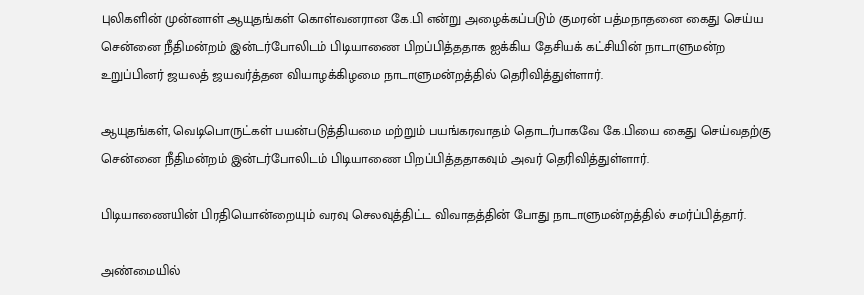புலிகளின் முன்னாள் ஆயுதங்கள் கொள்வனரான கே.பி என்று அழைக்கப்படும் குமரன் பத்மநாதனை கைது செய்ய சென்னை நீதிமன்றம் இன்டர்போலிடம் பிடியாணை பிறப்பித்ததாக ஐக்கிய தேசியக் கட்சியின் நாடாளுமன்ற உறுப்பினர் ஜயலத் ஜயவர்த்தன வியாழக்கிழமை நாடாளுமன்றத்தில் தெரிவித்துள்ளார்.

ஆயுதங்கள், வெடிபொருட்கள் பயன்படுத்தியமை மற்றும் பயங்கரவாதம் தொடர்பாகவே கே.பியை கைது செய்வதற்கு சென்னை நீதிமன்றம் இன்டர்போலிடம் பிடியாணை பிறப்பித்ததாகவும் அவர் தெரிவித்துள்ளார்.

பிடியாணையின் பிரதியொன்றையும் வரவு செலவுத்திட்ட விவாதத்தின் போது நாடாளுமன்றத்தில் சமர்ப்பித்தார்.

அண்மையில்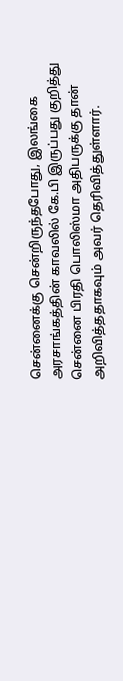சென்னைக்கு சென்றிருந்தபோது, இலங்கை அரசாங்கத்தின் காவலில் கே.பி இருப்பது குறித்து சென்னை பிரதி பொலிஸ்மா அதிபருக்கு தான் அறிவித்ததாகவும் அவர் தெரிவித்துள்ளார்.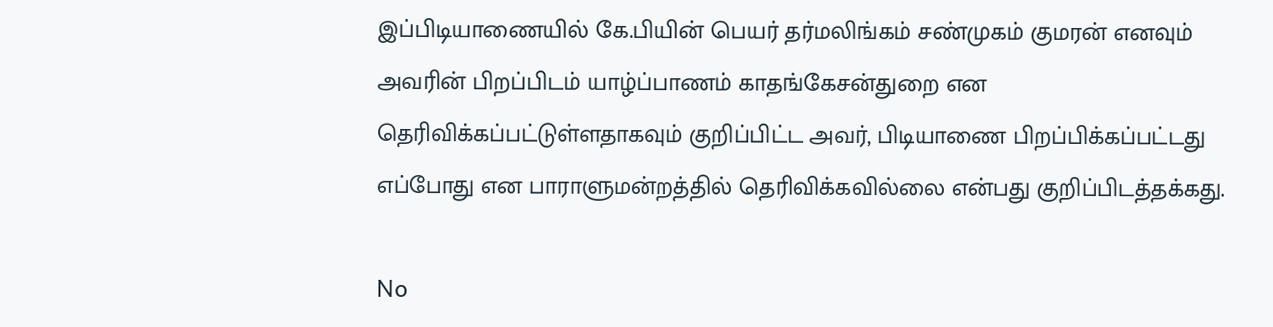இப்பிடியாணையில் கே.பியின் பெயர் தர்மலிங்கம் சண்முகம் குமரன் எனவும் அவரின் பிறப்பிடம் யாழ்ப்பாணம் காதங்கேசன்துறை என தெரிவிக்கப்பட்டுள்ளதாகவும் குறிப்பிட்ட அவர், பிடியாணை பிறப்பிக்கப்பட்டது எப்போது என பாராளுமன்றத்தில் தெரிவிக்கவில்லை என்பது குறிப்பிடத்தக்கது.

No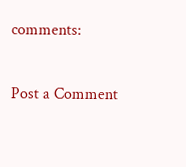comments:

Post a Comment